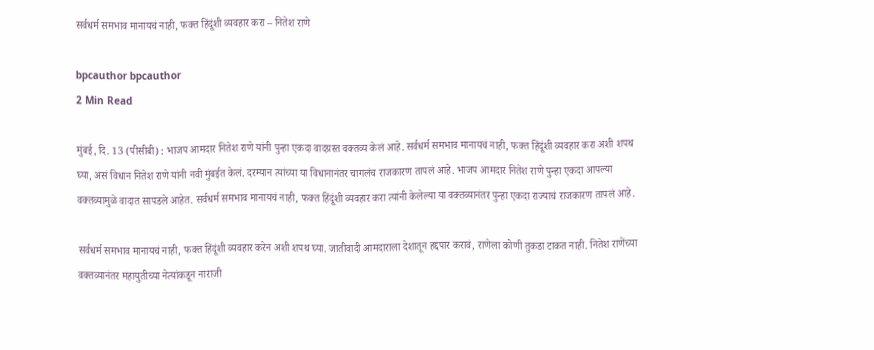सर्वधर्म समभाव मानायचं नाही, फक्त हिंदूंशी व्यवहार करा – नितेश राणे

bpcauthor bpcauthor
2 Min Read

मुंबई, दि. 13 (पीसीबी) : भाजप आमदार नितेश राणे यांनी पुन्हा एकदा वादग्रस्त वक्तव्य केलं आहे. सर्वधर्म समभाव मानायचं नाही, फक्त हिंदूंशी व्यवहार करा अशी शपथ घ्या, असं विधान नितेश राणे यांनी नवी मुंबईत केलं. दरम्यान त्यांच्या या विधानानंतर चागलंच राजकारण तापलं आहे. भाजप आमदार नितेश राणे पुन्हा एकदा आपल्या वक्तव्यामुळे वादात सापडले आहेत. सर्वधर्म समभाव मानायचं नाही, फक्त हिंदूंशी व्यवहार करा त्यांनी केलेल्या या वक्तव्यानंतर पुन्हा एकदा राज्याचं राजकारण तापलं आहे.

सर्वधर्म समभाव मानायचं नाही, फक्त हिंदूंशी व्यवहार करेन अशी शपथ घ्या. जातीवादी आमदाराला देशातून हद्दपार करावं, राणेला कोणी तुकडा टाकत नाही. नितेश राणेंच्या वक्तव्यानंतर महायुतीच्या नेत्यांकडून नाराजी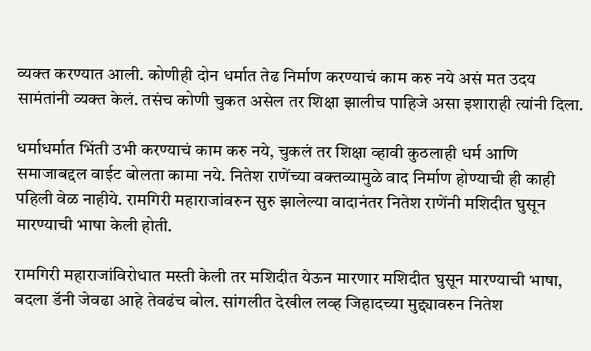व्यक्त करण्यात आली. कोणीही दोन धर्मात तेढ निर्माण करण्याचं काम करु नये असं मत उदय सामंतांनी व्यक्त केलं. तसंच कोणी चुकत असेल तर शिक्षा झालीच पाहिजे असा इशाराही त्यांनी दिला.

धर्माधर्मात भिंती उभी करण्याचं काम करु नये, चुकलं तर शिक्षा व्हावी कुठलाही धर्म आणि समाजाबद्दल वाईट बोलता कामा नये. नितेश राणेंच्या वक्तव्यामुळे वाद निर्माण होण्याची ही काही पहिली वेळ नाहीये. रामगिरी महाराजांवरुन सुरु झालेल्या वादानंतर नितेश राणेंनी मशिदीत घुसून मारण्याची भाषा केली होती.

रामगिरी महाराजांविरोधात मस्ती केली तर मशिदीत येऊन मारणार मशिदीत घुसून मारण्याची भाषा, बदला डॅनी जेवढा आहे तेवढंच बोल. सांगलीत देखील लव्ह जिहादच्या मुद्द्यावरुन नितेश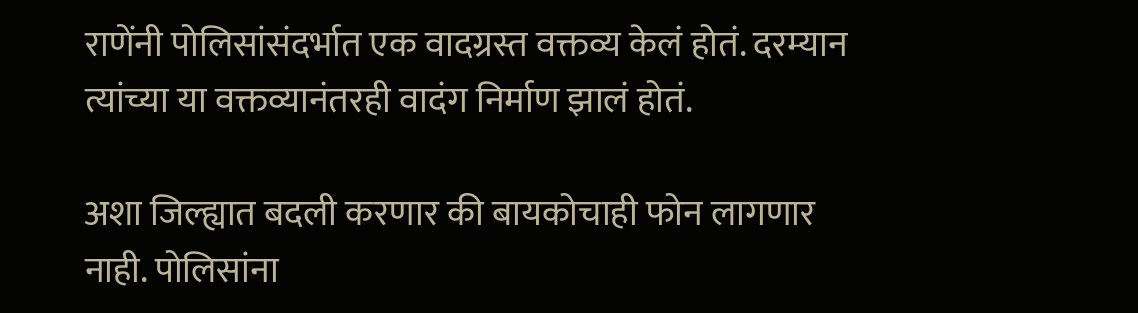राणेंनी पोलिसांसंदर्भात एक वादग्रस्त वक्तव्य केलं होतं. दरम्यान त्यांच्या या वक्तव्यानंतरही वादंग निर्माण झालं होतं.

अशा जिल्ह्यात बदली करणार की बायकोचाही फोन लागणार नाही. पोलिसांना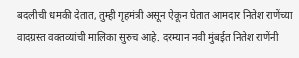बदलीची धमकी देतात, तुम्ही गृहमंत्री असून ऐकून घेतात आमदार नितेश राणेंच्या वादग्रस्त वक्तव्यांची मालिका सुरुच आहे. दरम्यान नवी मुंबईत नितेश राणेंनी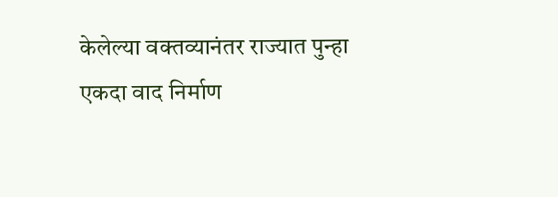केलेल्या वक्तव्यानंतर राज्यात पुन्हा एकदा वाद निर्माण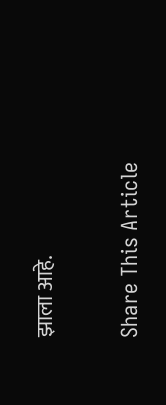झाला आहे.

Share This Article